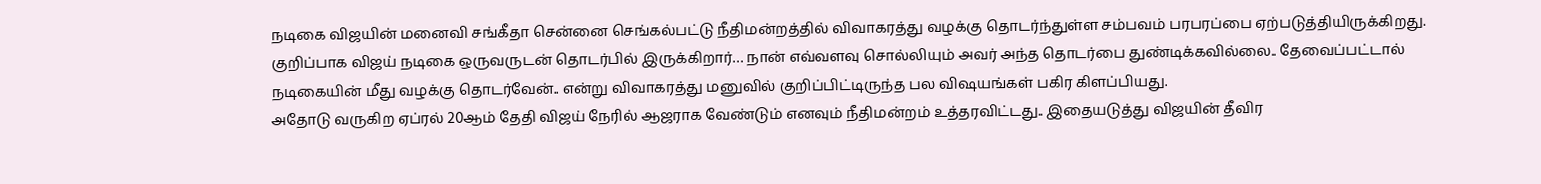நடிகை விஜயின் மனைவி சங்கீதா சென்னை செங்கல்பட்டு நீதிமன்றத்தில் விவாகரத்து வழக்கு தொடர்ந்துள்ள சம்பவம் பரபரப்பை ஏற்படுத்தியிருக்கிறது. குறிப்பாக விஜய் நடிகை ஒருவருடன் தொடர்பில் இருக்கிறார்… நான் எவ்வளவு சொல்லியும் அவர் அந்த தொடர்பை துண்டிக்கவில்லை.. தேவைப்பட்டால் நடிகையின் மீது வழக்கு தொடர்வேன்.. என்று விவாகரத்து மனுவில் குறிப்பிட்டிருந்த பல விஷயங்கள் பகிர கிளப்பியது.
அதோடு வருகிற ஏப்ரல் 20ஆம் தேதி விஜய் நேரில் ஆஜராக வேண்டும் எனவும் நீதிமன்றம் உத்தரவிட்டது.. இதையடுத்து விஜயின் தீவிர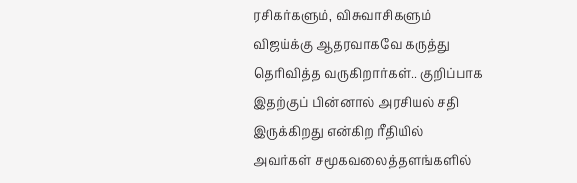ரசிகர்களும், விசுவாசிகளும் விஜய்க்கு ஆதரவாகவே கருத்து தெரிவித்த வருகிறார்கள்.. குறிப்பாக இதற்குப் பின்னால் அரசியல் சதி இருக்கிறது என்கிற ரீதியில் அவர்கள் சமூகவலைத்தளங்களில்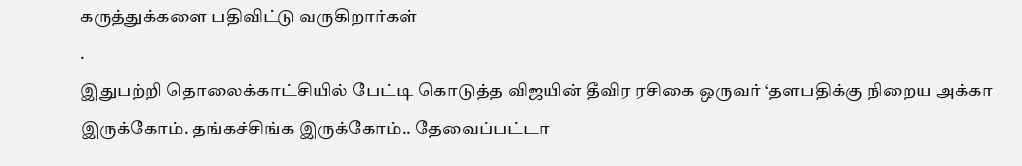கருத்துக்களை பதிவிட்டு வருகிறார்கள்
.
இதுபற்றி தொலைக்காட்சியில் பேட்டி கொடுத்த விஜயின் தீவிர ரசிகை ஒருவர் ‘தளபதிக்கு நிறைய அக்கா இருக்கோம். தங்கச்சிங்க இருக்கோம்.. தேவைப்பட்டா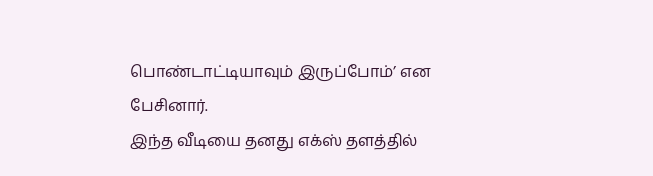பொண்டாட்டியாவும் இருப்போம்’ என பேசினார்.
இந்த வீடியை தனது எக்ஸ் தளத்தில்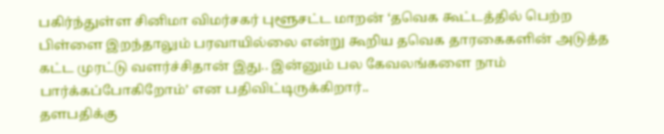பகிர்ந்துள்ள சினிமா விமர்சகர் புளூசட்ட மாறன் ‘தவெக கூட்டத்தில் பெற்ற பிள்ளை இறந்தாலும் பரவாயில்லை என்று கூறிய தவெக தாரகைகளின் அடுத்த கட்ட முரட்டு வளர்ச்சிதான் இது.. இன்னும் பல கேவலங்களை நாம் பார்க்கப்போகிறோம்’ என பதிவிட்டிருக்கிறார்..
தளபதிக்கு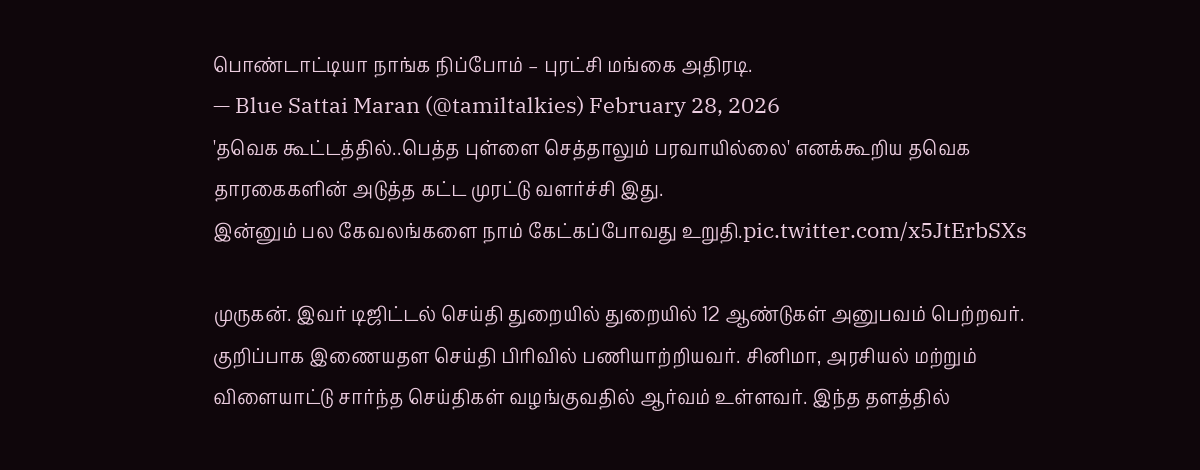பொண்டாட்டியா நாங்க நிப்போம் – புரட்சி மங்கை அதிரடி.
— Blue Sattai Maran (@tamiltalkies) February 28, 2026
'தவெக கூட்டத்தில்..பெத்த புள்ளை செத்தாலும் பரவாயில்லை' எனக்கூறிய தவெக தாரகைகளின் அடுத்த கட்ட முரட்டு வளர்ச்சி இது.
இன்னும் பல கேவலங்களை நாம் கேட்கப்போவது உறுதி.pic.twitter.com/x5JtErbSXs

முருகன். இவர் டிஜிட்டல் செய்தி துறையில் துறையில் 12 ஆண்டுகள் அனுபவம் பெற்றவர். குறிப்பாக இணையதள செய்தி பிரிவில் பணியாற்றியவர். சினிமா, அரசியல் மற்றும் விளையாட்டு சார்ந்த செய்திகள் வழங்குவதில் ஆர்வம் உள்ளவர். இந்த தளத்தில்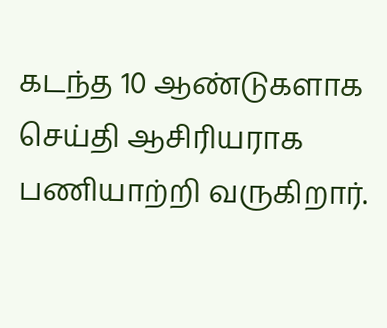கடந்த 10 ஆண்டுகளாக செய்தி ஆசிரியராக பணியாற்றி வருகிறார்.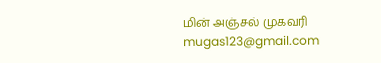மின் அஞ்சல் முகவரி mugas123@gmail.com